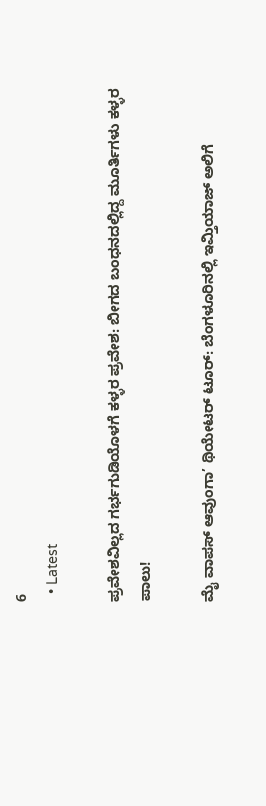6
  • Latest

ಪ್ರವೇಶವಿಲ್ಲದ ಗರ್ಭಗುಡಿಯೊಳಗೆ ಕಳ್ಳರ ಪ್ರವೇಶ: ಬೀಗದ ಬಂಧನದಲ್ಲಿದ್ದ ಮೂರ್ತಿಗಳು ಕಳ್ಳರ ಪಾಲು!

ಮೈ ವಾಪಸ್ ಆವುಂಗಾ’ ಥಿಯೇಟರ್ ಟೂರ್: ಬೆಂಗಳೂರಿನಲ್ಲಿ ಇಮ್ತಿಯಾಜ್ ಅಲಿಗೆ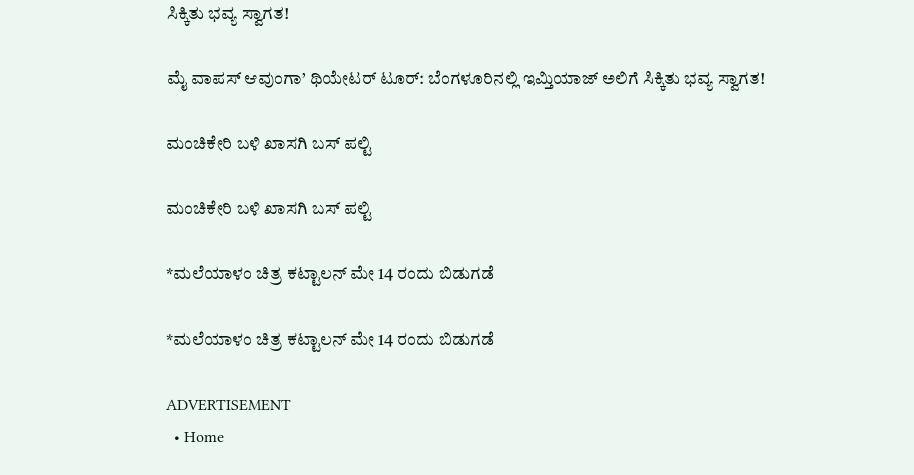ಸಿಕ್ಕಿತು ಭವ್ಯ ಸ್ವಾಗತ!

ಮೈ ವಾಪಸ್ ಆವುಂಗಾ’ ಥಿಯೇಟರ್ ಟೂರ್: ಬೆಂಗಳೂರಿನಲ್ಲಿ ಇಮ್ತಿಯಾಜ್ ಅಲಿಗೆ ಸಿಕ್ಕಿತು ಭವ್ಯ ಸ್ವಾಗತ!

ಮಂಚಿಕೇರಿ‌ ಬಳಿ ಖಾಸಗಿ ಬಸ್ ಪಲ್ಟಿ

ಮಂಚಿಕೇರಿ‌ ಬಳಿ ಖಾಸಗಿ ಬಸ್ ಪಲ್ಟಿ

*ಮಲೆಯಾಳಂ ಚಿತ್ರ ಕಟ್ಟಾಲನ್ ಮೇ 14 ರಂದು ಬಿಡುಗಡೆ

*ಮಲೆಯಾಳಂ ಚಿತ್ರ ಕಟ್ಟಾಲನ್ ಮೇ 14 ರಂದು ಬಿಡುಗಡೆ

ADVERTISEMENT
  • Home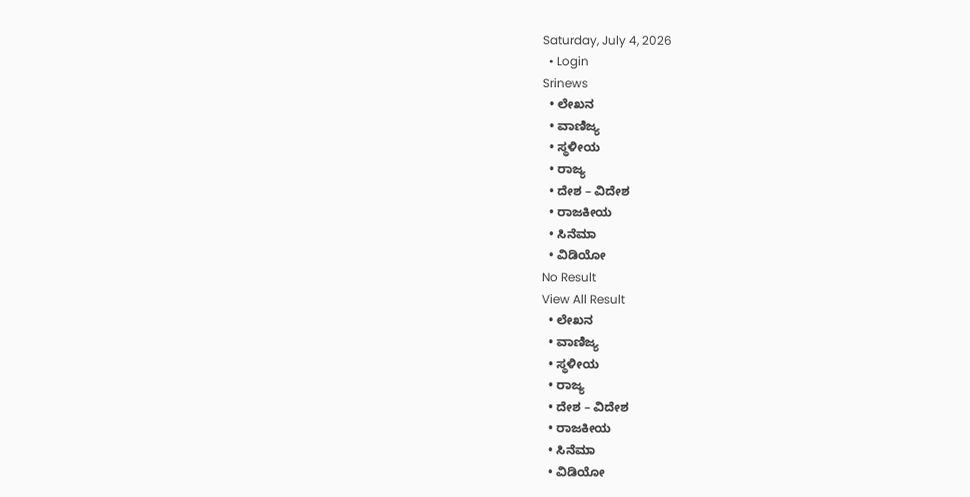Saturday, July 4, 2026
  • Login
Srinews
  • ಲೇಖನ
  • ವಾಣಿಜ್ಯ
  • ಸ್ಥಳೀಯ
  • ರಾಜ್ಯ
  • ದೇಶ – ವಿದೇಶ
  • ರಾಜಕೀಯ
  • ಸಿನೆಮಾ
  • ವಿಡಿಯೋ
No Result
View All Result
  • ಲೇಖನ
  • ವಾಣಿಜ್ಯ
  • ಸ್ಥಳೀಯ
  • ರಾಜ್ಯ
  • ದೇಶ – ವಿದೇಶ
  • ರಾಜಕೀಯ
  • ಸಿನೆಮಾ
  • ವಿಡಿಯೋ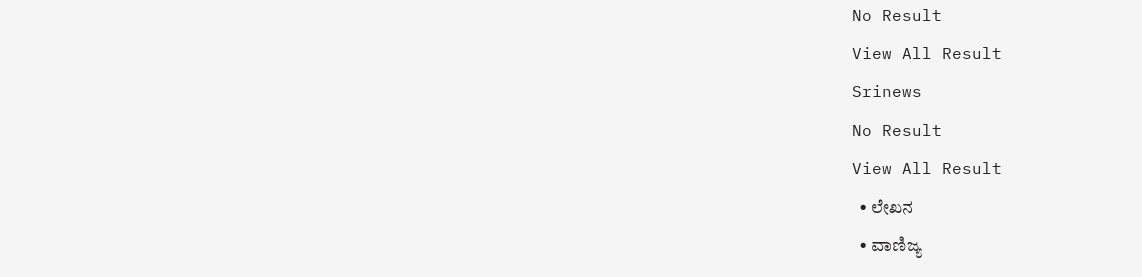No Result
View All Result
Srinews
No Result
View All Result
  • ಲೇಖನ
  • ವಾಣಿಜ್ಯ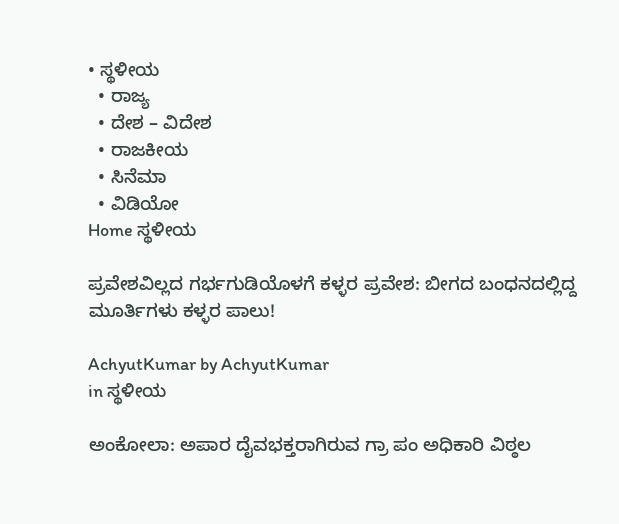• ಸ್ಥಳೀಯ
  • ರಾಜ್ಯ
  • ದೇಶ – ವಿದೇಶ
  • ರಾಜಕೀಯ
  • ಸಿನೆಮಾ
  • ವಿಡಿಯೋ
Home ಸ್ಥಳೀಯ

ಪ್ರವೇಶವಿಲ್ಲದ ಗರ್ಭಗುಡಿಯೊಳಗೆ ಕಳ್ಳರ ಪ್ರವೇಶ: ಬೀಗದ ಬಂಧನದಲ್ಲಿದ್ದ ಮೂರ್ತಿಗಳು ಕಳ್ಳರ ಪಾಲು!

AchyutKumar by AchyutKumar
in ಸ್ಥಳೀಯ

ಅಂಕೋಲಾ: ಅಪಾರ ದೈವಭಕ್ತರಾಗಿರುವ ಗ್ರಾ ಪಂ ಅಧಿಕಾರಿ ವಿಠ್ಠಲ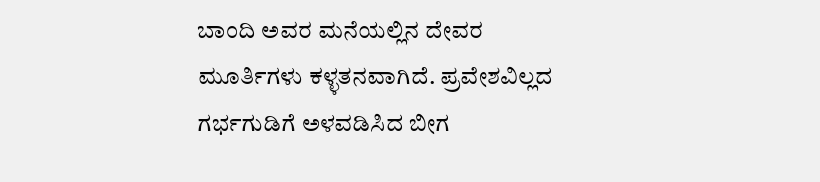ಬಾಂದಿ ಅವರ ಮನೆಯಲ್ಲಿನ ದೇವರ ಮೂರ್ತಿಗಳು ಕಳ್ಳತನವಾಗಿದೆ. ಪ್ರವೇಶವಿಲ್ಲದ ಗರ್ಭಗುಡಿಗೆ ಅಳವಡಿಸಿದ ಬೀಗ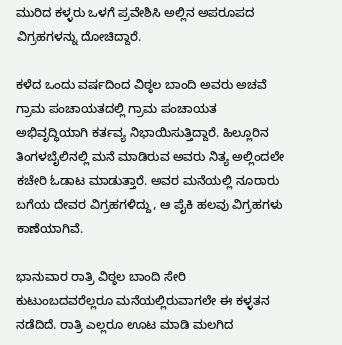ಮುರಿದ ಕಳ್ಳರು ಒಳಗೆ ಪ್ರವೇಶಿಸಿ ಅಲ್ಲಿನ ಅಪರೂಪದ ವಿಗ್ರಹಗಳನ್ನು ದೋಚಿದ್ದಾರೆ.

ಕಳೆದ ಒಂದು ವರ್ಷದಿಂದ ವಿಠ್ಠಲ ಬಾಂದಿ ಅವರು ಅಚವೆ ಗ್ರಾಮ ಪಂಚಾಯತದಲ್ಲಿ ಗ್ರಾಮ ಪಂಚಾಯತ ಅಭಿವೃದ್ಧಿಯಾಗಿ ಕರ್ತವ್ಯ ನಿಭಾಯಿಸುತ್ತಿದ್ದಾರೆ. ಹಿಲ್ಲೂರಿನ ತಿಂಗಳಬೈಲಿನಲ್ಲಿ ಮನೆ ಮಾಡಿರುವ ಅವರು ನಿತ್ಯ ಅಲ್ಲಿಂದಲೇ ಕಚೇರಿ ಓಡಾಟ ಮಾಡುತ್ತಾರೆ. ಅವರ ಮನೆಯಲ್ಲಿ ನೂರಾರು ಬಗೆಯ ದೇವರ ವಿಗ್ರಹಗಳಿದ್ದು, ಆ ಪೈಕಿ ಹಲವು ವಿಗ್ರಹಗಳು ಕಾಣೆಯಾಗಿವೆ.

ಭಾನುವಾರ ರಾತ್ರಿ ವಿಠ್ಠಲ ಬಾಂದಿ ಸೇರಿ ಕುಟುಂಬದವರೆಲ್ಲರೂ ಮನೆಯಲ್ಲಿರುವಾಗಲೇ ಈ ಕಳ್ಳತನ ನಡೆದಿದೆ. ರಾತ್ರಿ ಎಲ್ಲರೂ ಊಟ ಮಾಡಿ ಮಲಗಿದ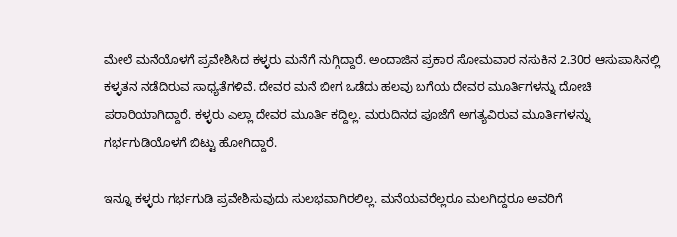ಮೇಲೆ ಮನೆಯೊಳಗೆ ಪ್ರವೇಶಿಸಿದ ಕಳ್ಳರು ಮನೆಗೆ ನುಗ್ಗಿದ್ದಾರೆ. ಅಂದಾಜಿನ ಪ್ರಕಾರ ಸೋಮವಾರ ನಸುಕಿನ 2.30ರ ಆಸುಪಾಸಿನಲ್ಲಿ ಕಳ್ಳತನ ನಡೆದಿರುವ ಸಾಧ್ಯತೆಗಳಿವೆ. ದೇವರ ಮನೆ ಬೀಗ ಒಡೆದು ಹಲವು ಬಗೆಯ ದೇವರ ಮೂರ್ತಿಗಳನ್ನು ದೋಚಿ ಪರಾರಿಯಾಗಿದ್ದಾರೆ. ಕಳ್ಳರು ಎಲ್ಲಾ ದೇವರ ಮೂರ್ತಿ ಕದ್ದಿಲ್ಲ. ಮರುದಿನದ ಪೂಜೆಗೆ ಅಗತ್ಯವಿರುವ ಮೂರ್ತಿಗಳನ್ನು ಗರ್ಭಗುಡಿಯೊಳಗೆ ಬಿಟ್ಟು ಹೋಗಿದ್ದಾರೆ.

ಇನ್ನೂ ಕಳ್ಳರು ಗರ್ಭಗುಡಿ ಪ್ರವೇಶಿಸುವುದು ಸುಲಭವಾಗಿರಲಿಲ್ಲ. ಮನೆಯವರೆಲ್ಲರೂ ಮಲಗಿದ್ದರೂ ಅವರಿಗೆ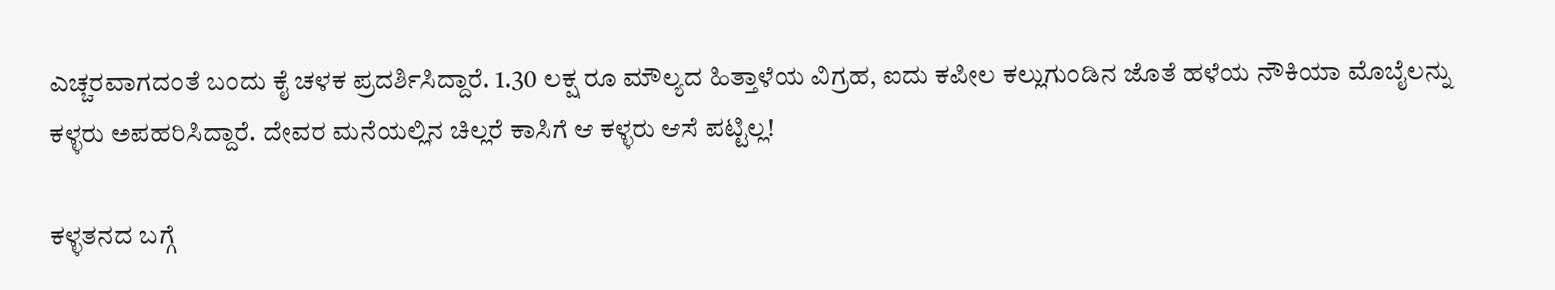ಎಚ್ಚರವಾಗದಂತೆ ಬಂದು ಕೈ ಚಳಕ ಪ್ರದರ್ಶಿಸಿದ್ದಾರೆ. 1.30 ಲಕ್ಷ ರೂ ಮೌಲ್ಯದ ಹಿತ್ತಾಳೆಯ ವಿಗ್ರಹ, ಐದು ಕಪೀಲ ಕಲ್ಲುಗುಂಡಿನ ಜೊತೆ ಹಳೆಯ ನೌಕಿಯಾ ಮೊಬೈಲನ್ನು ಕಳ್ಳರು ಅಪಹರಿಸಿದ್ದಾರೆ. ದೇವರ ಮನೆಯಲ್ಲಿನ ಚಿಲ್ಲರೆ ಕಾಸಿಗೆ ಆ ಕಳ್ಳರು ಆಸೆ ಪಟ್ಟಿಲ್ಲ!

ಕಳ್ಳತನದ ಬಗ್ಗೆ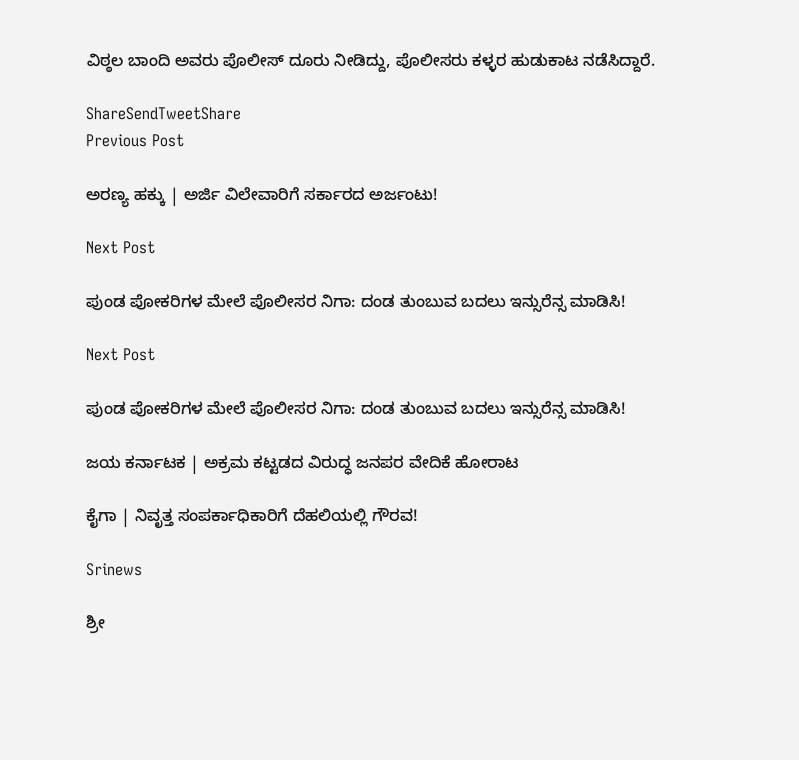ವಿಠ್ಠಲ ಬಾಂದಿ ಅವರು ಪೊಲೀಸ್ ದೂರು ನೀಡಿದ್ದು, ಪೊಲೀಸರು ಕಳ್ಳರ ಹುಡುಕಾಟ ನಡೆಸಿದ್ದಾರೆ.

ShareSendTweetShare
Previous Post

ಅರಣ್ಯ ಹಕ್ಕು | ಅರ್ಜಿ ವಿಲೇವಾರಿಗೆ ಸರ್ಕಾರದ ಅರ್ಜಂಟು!

Next Post

ಪುಂಡ ಪೋಕರಿಗಳ ಮೇಲೆ ಪೊಲೀಸರ ನಿಗಾ: ದಂಡ ತುಂಬುವ ಬದಲು ಇನ್ಸುರೆನ್ಸ ಮಾಡಿಸಿ!

Next Post

ಪುಂಡ ಪೋಕರಿಗಳ ಮೇಲೆ ಪೊಲೀಸರ ನಿಗಾ: ದಂಡ ತುಂಬುವ ಬದಲು ಇನ್ಸುರೆನ್ಸ ಮಾಡಿಸಿ!

ಜಯ ಕರ್ನಾಟಕ | ಅಕ್ರಮ ಕಟ್ಟಡದ ವಿರುದ್ಧ ಜನಪರ ವೇದಿಕೆ ಹೋರಾಟ

ಕೈಗಾ | ನಿವೃತ್ತ ಸಂಪರ್ಕಾಧಿಕಾರಿಗೆ ದೆಹಲಿಯಲ್ಲಿ ಗೌರವ!

Srinews

ಶ್ರೀ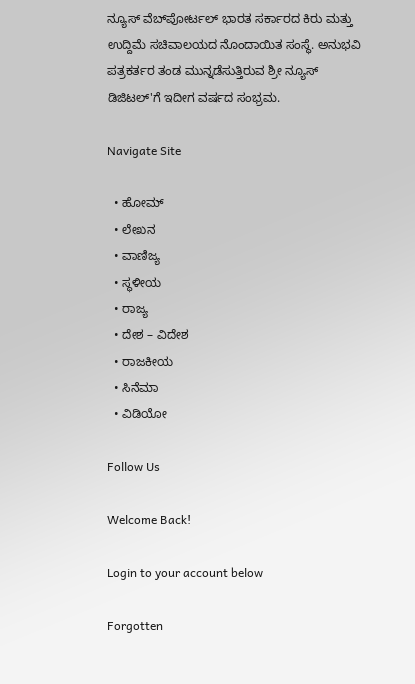ನ್ಯೂಸ್ ವೆಬ್‌ಪೋರ್ಟಲ್ ಭಾರತ ಸರ್ಕಾರದ ಕಿರು ಮತ್ತು ಉದ್ದಿಮೆ ಸಚಿವಾಲಯದ ನೊಂದಾಯಿತ ಸಂಸ್ಥೆ. ಅನುಭವಿ ಪತ್ರಕರ್ತರ ತಂಡ ಮುನ್ನಡೆಸುತ್ತಿರುವ ಶ್ರೀ ನ್ಯೂಸ್ ಡಿಜಿಟಲ್'ಗೆ ಇದೀಗ ವರ್ಷದ ಸಂಭ್ರಮ.

Navigate Site

  • ಹೋಮ್
  • ಲೇಖನ
  • ವಾಣಿಜ್ಯ
  • ಸ್ಥಳೀಯ
  • ರಾಜ್ಯ
  • ದೇಶ – ವಿದೇಶ
  • ರಾಜಕೀಯ
  • ಸಿನೆಮಾ
  • ವಿಡಿಯೋ

Follow Us

Welcome Back!

Login to your account below

Forgotten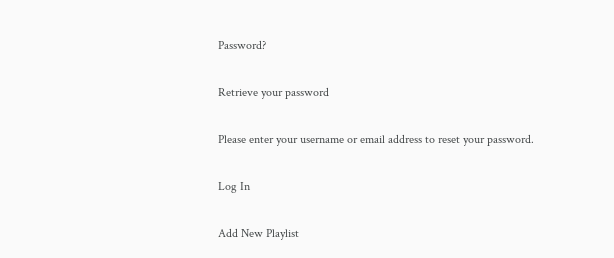Password?

Retrieve your password

Please enter your username or email address to reset your password.

Log In

Add New Playlist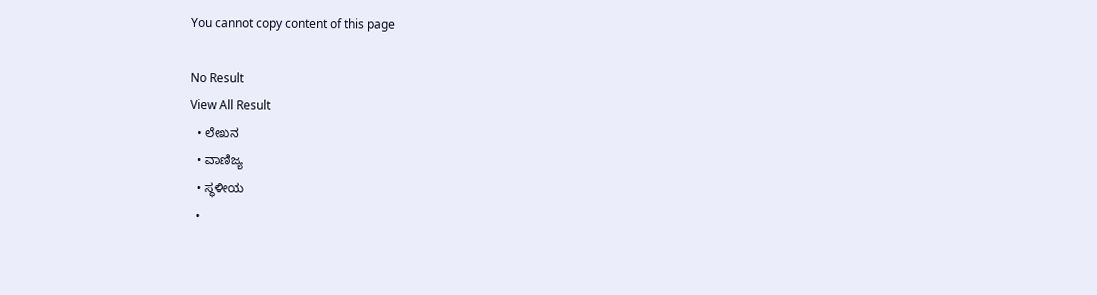You cannot copy content of this page

No Result
View All Result
  • ಲೇಖನ
  • ವಾಣಿಜ್ಯ
  • ಸ್ಥಳೀಯ
  •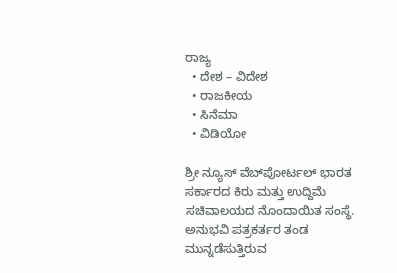ರಾಜ್ಯ
  • ದೇಶ – ವಿದೇಶ
  • ರಾಜಕೀಯ
  • ಸಿನೆಮಾ
  • ವಿಡಿಯೋ

ಶ್ರೀ ನ್ಯೂಸ್ ವೆಬ್‌ಪೋರ್ಟಲ್ ಭಾರತ ಸರ್ಕಾರದ ಕಿರು ಮತ್ತು ಉದ್ದಿಮೆ ಸಚಿವಾಲಯದ ನೊಂದಾಯಿತ ಸಂಸ್ಥೆ. ಅನುಭವಿ ಪತ್ರಕರ್ತರ ತಂಡ ಮುನ್ನಡೆಸುತ್ತಿರುವ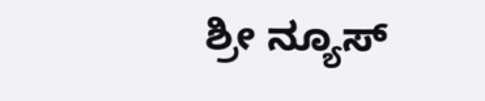ಶ್ರೀ ನ್ಯೂಸ್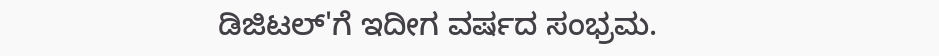ಡಿಜಿಟಲ್'ಗೆ ಇದೀಗ ವರ್ಷದ ಸಂಭ್ರಮ.